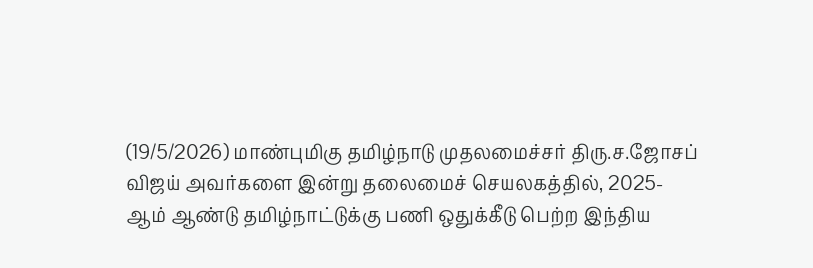(19/5/2026) மாண்புமிகு தமிழ்நாடு முதலமைச்சர் திரு.ச.ஜோசப் விஜய் அவர்களை இன்று தலைமைச் செயலகத்தில், 2025-ஆம் ஆண்டு தமிழ்நாட்டுக்கு பணி ஒதுக்கீடு பெற்ற இந்திய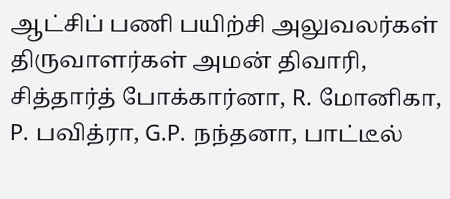ஆட்சிப் பணி பயிற்சி அலுவலர்கள் திருவாளர்கள் அமன் திவாரி, சித்தார்த் போக்கார்னா, R. மோனிகா, P. பவித்ரா, G.P. நந்தனா, பாட்டீல்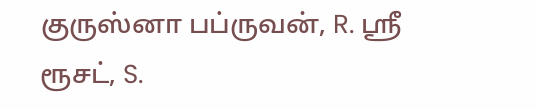குருஸ்னா பப்ருவன், R. ஸ்ரீ ரூசட், S.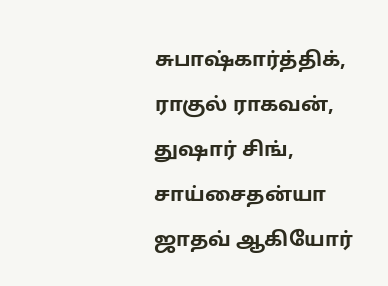சுபாஷ்கார்த்திக், ராகுல் ராகவன், துஷார் சிங், சாய்சைதன்யா ஜாதவ் ஆகியோர்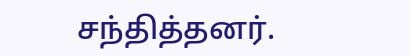சந்தித்தனர்.